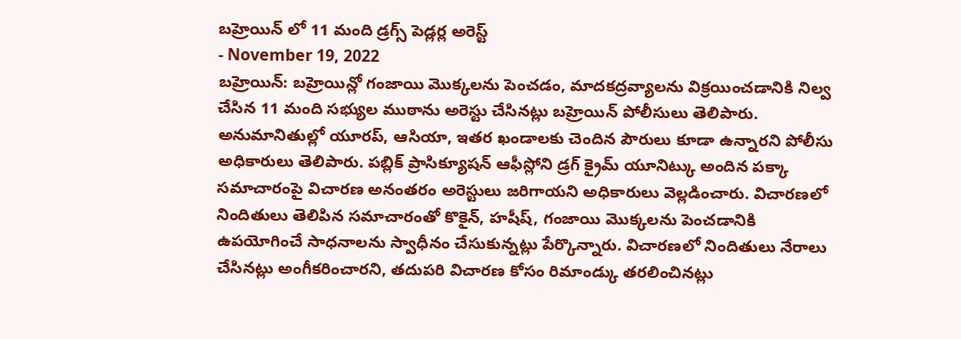బహ్రెయిన్ లో 11 మంది డ్రగ్స్ పెడ్లర్ల అరెస్ట్
- November 19, 2022
బహ్రెయిన్: బహ్రెయిన్లో గంజాయి మొక్కలను పెంచడం, మాదకద్రవ్యాలను విక్రయించడానికి నిల్వ చేసిన 11 మంది సభ్యుల ముఠాను అరెస్టు చేసినట్లు బహ్రెయిన్ పోలీసులు తెలిపారు. అనుమానితుల్లో యూరప్, ఆసియా, ఇతర ఖండాలకు చెందిన పౌరులు కూడా ఉన్నారని పోలీసు అధికారులు తెలిపారు. పబ్లిక్ ప్రాసిక్యూషన్ ఆఫీస్లోని డ్రగ్ క్రైమ్ యూనిట్కు అందిన పక్కా సమాచారంపై విచారణ అనంతరం అరెస్టులు జరిగాయని అధికారులు వెల్లడించారు. విచారణలో నిందితులు తెలిపిన సమాచారంతో కొకైన్, హషీష్, గంజాయి మొక్కలను పెంచడానికి ఉపయోగించే సాధనాలను స్వాధీనం చేసుకున్నట్లు పేర్కొన్నారు. విచారణలో నిందితులు నేరాలు చేసినట్లు అంగీకరించారని, తదుపరి విచారణ కోసం రిమాండ్కు తరలించినట్లు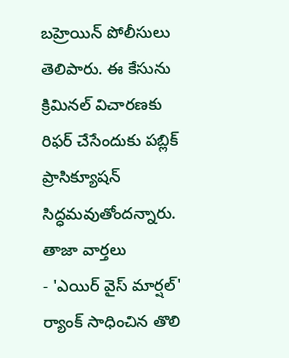బహ్రెయిన్ పోలీసులు తెలిపారు. ఈ కేసును క్రిమినల్ విచారణకు రిఫర్ చేసేందుకు పబ్లిక్ ప్రాసిక్యూషన్ సిద్ధమవుతోందన్నారు.
తాజా వార్తలు
- 'ఎయిర్ వైస్ మార్షల్' ర్యాంక్ సాధించిన తొలి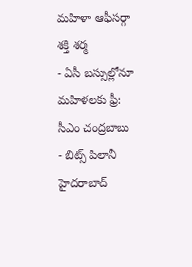మహిళా ఆఫీసర్గా శక్తి శర్మ
- ఏసీ బస్సుల్లోనూ మహిళలకు ఫ్రీ: సీఎం చంద్రబాబు
- బిట్స్ పిలానీ హైదరాబాద్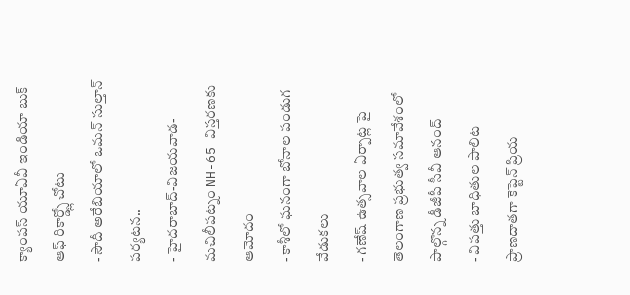క్యాంపస్ యూఏవీ ఇండియా బుక్ ఆఫ్ రికార్డ్స్లో చోటు
- సౌదీ అరేబియాలో ఒమన్ సుల్తాన్ పర్యటన..
- హైదరాబాద్-విజయవాడ-మచిలీపట్నం NH-65 విస్తరణకు ఆమోదం
- కాశీలో ఘనంగా బోనాల పండుగ వేడుకలు
- గణేష్ ఉత్సవాల ఏర్పాట్ల పై తెలంగాణ ప్రభుత్వ సమావేశంలో పాల్గొన్న డీజీపీ సీవీ ఆనంద్
- విపత్తు బాధితుల పాలిట ప్రాణదాతగా కెప్టెన్ ప్రియ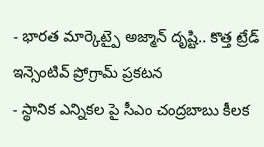- భారత మార్కెట్పై అజ్మాన్ దృష్టి.. కొత్త ట్రేడ్ ఇన్సెంటివ్ ప్రోగ్రామ్ ప్రకటన
- స్థానిక ఎన్నికల పై సీఎం చంద్రబాబు కీలక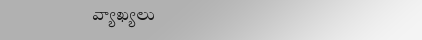వ్యాఖ్యలు